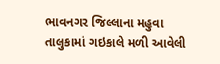ભાવનગર જિલ્લાના મહુવા તાલુકામાં ગઇકાલે મળી આવેલી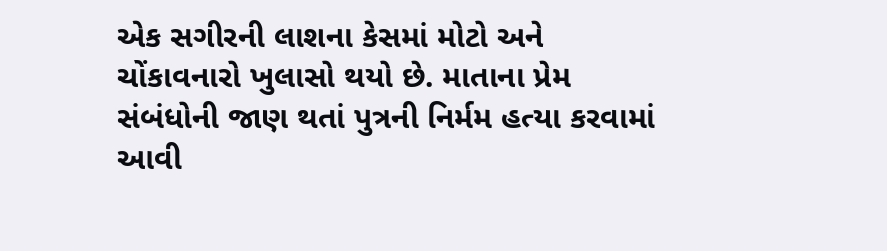એક સગીરની લાશના કેસમાં મોટો અને ચોંકાવનારો ખુલાસો થયો છે. માતાના પ્રેમ સંબંધોની જાણ થતાં પુત્રની નિર્મમ હત્યા કરવામાં આવી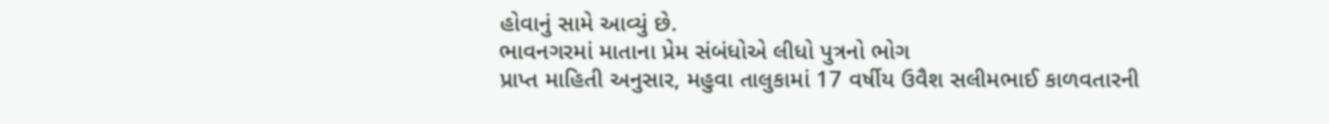હોવાનું સામે આવ્યું છે.
ભાવનગરમાં માતાના પ્રેમ સંબંધોએ લીધો પુત્રનો ભોગ
પ્રાપ્ત માહિતી અનુસાર, મહુવા તાલુકામાં 17 વર્ષીય ઉવૈશ સલીમભાઈ કાળવતારની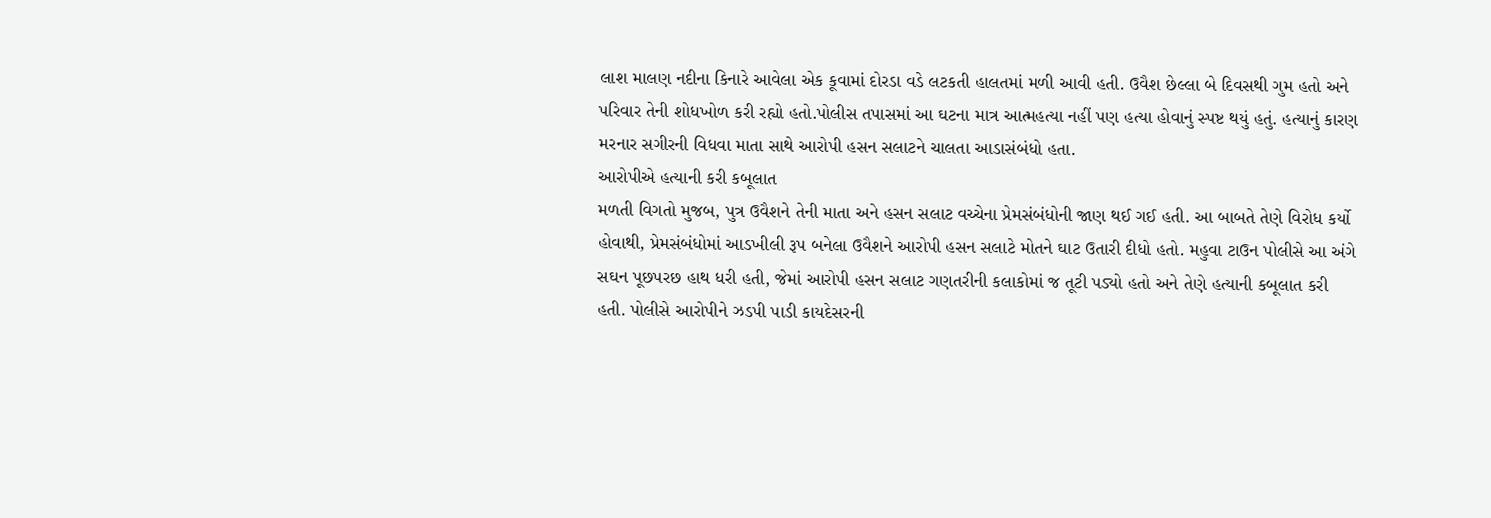લાશ માલણ નદીના કિનારે આવેલા એક કૂવામાં દોરડા વડે લટકતી હાલતમાં મળી આવી હતી. ઉવૈશ છેલ્લા બે દિવસથી ગુમ હતો અને પરિવાર તેની શોધખોળ કરી રહ્યો હતો.પોલીસ તપાસમાં આ ઘટના માત્ર આત્મહત્યા નહીં પણ હત્યા હોવાનું સ્પષ્ટ થયું હતું. હત્યાનું કારણ મરનાર સગીરની વિધવા માતા સાથે આરોપી હસન સલાટને ચાલતા આડાસંબંધો હતા.
આરોપીએ હત્યાની કરી કબૂલાત
મળતી વિગતો મુજબ, પુત્ર ઉવૈશને તેની માતા અને હસન સલાટ વચ્ચેના પ્રેમસંબંધોની જાણ થઈ ગઈ હતી. આ બાબતે તેણે વિરોધ કર્યો હોવાથી, પ્રેમસંબંધોમાં આડખીલી રૂપ બનેલા ઉવૈશને આરોપી હસન સલાટે મોતને ઘાટ ઉતારી દીધો હતો. મહુવા ટાઉન પોલીસે આ અંગે સઘન પૂછપરછ હાથ ધરી હતી, જેમાં આરોપી હસન સલાટ ગણતરીની કલાકોમાં જ તૂટી પડ્યો હતો અને તેણે હત્યાની કબૂલાત કરી હતી. પોલીસે આરોપીને ઝડપી પાડી કાયદેસરની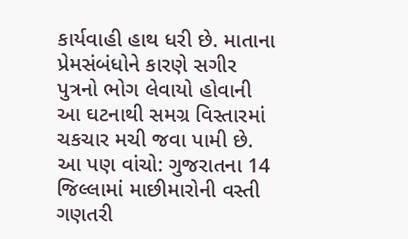કાર્યવાહી હાથ ધરી છે. માતાના પ્રેમસંબંધોને કારણે સગીર પુત્રનો ભોગ લેવાયો હોવાની આ ઘટનાથી સમગ્ર વિસ્તારમાં ચકચાર મચી જવા પામી છે.
આ પણ વાંચો: ગુજરાતના 14 જિલ્લામાં માછીમારોની વસ્તી ગણતરી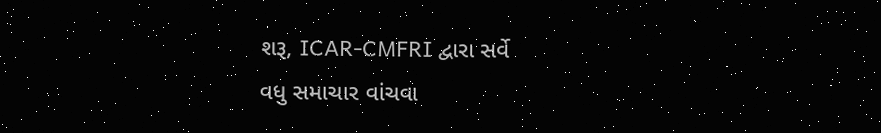શરૂ, ICAR-CMFRI દ્વારા સર્વે
વધુ સમાચાર વાંચવા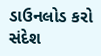ડાઉનલોડ કરો સંદેશ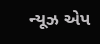ન્યૂઝ એપ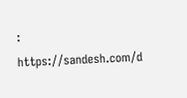: https://sandesh.com/d